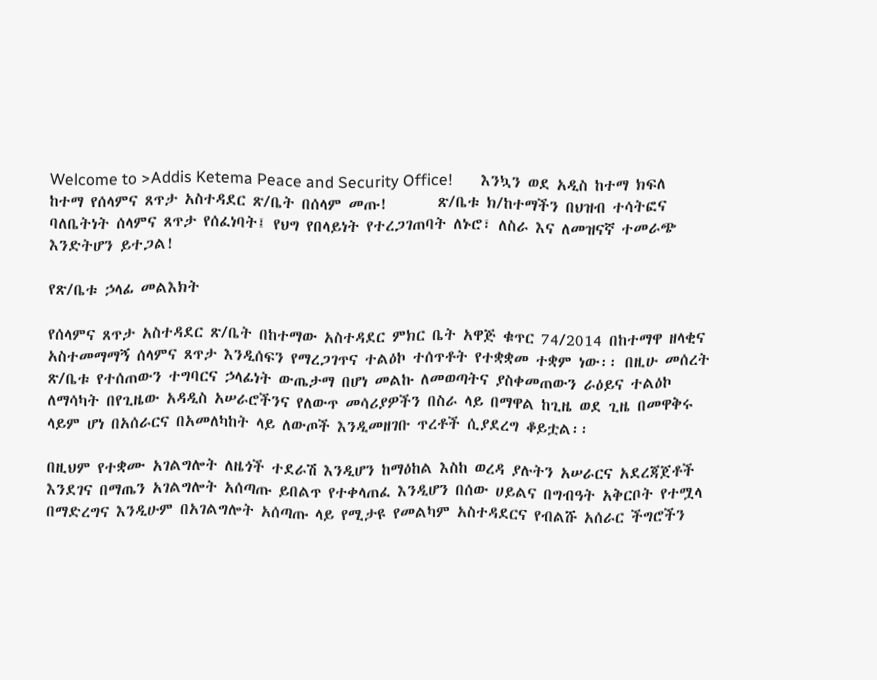Welcome to >Addis Ketema Peace and Security Office!       እንኳን ወደ አዲስ ከተማ ክፍለ ከተማ የሰላምና ጸጥታ አስተዳደር ጽ/ቤት በሰላም መጡ!       ጽ/ቤቱ ክ/ከተማችን በህዝብ ተሳትፎና ባለቤትነት ሰላምና ጸጥታ የሰፈነባት፤ የህግ የበላይነት የተረጋገጠባት ለኑሮ፣ ለስራ እና ለመዝናኛ ተመራጭ እንድትሆን ይተጋል!

የጽ/ቤቱ ኃላፊ መልእክት

የሰላምና ጸጥታ አስተዳደር ጽ/ቤት በከተማው አስተዳደር ምክር ቤት አዋጅ ቁጥር 74/2014 በከተማዋ ዘላቂና አስተመማማኝ ሰላምና ጸጥታ እንዲሰፍን የማረጋገጥና ተልዕኮ ተሰጥቶት የተቋቋመ ተቋም ነው፡፡ በዚሁ መሰረት ጽ/ቤቱ የተሰጠውን ተግባርና ኃላፊነት ውጤታማ በሆነ መልኩ ለመወጣትና ያስቀመጠውን ራዕይና ተልዕኮ ለማሳካት በየጊዜው አዳዲስ አሠራሮችንና የለውጥ መሳሪያዎችን በስራ ላይ በማዋል ከጊዜ ወደ ጊዜ በመዋቅሩ ላይም ሆነ በአሰራርና በአመለካከት ላይ ለውጦች እንዲመዘገቡ ጥረቶች ሲያደረግ ቆይቷል፡፡

በዚህም የተቋሙ አገልግሎት ለዜጎች ተደራሽ እንዲሆን ከማዕከል እስከ ወረዳ ያሉትን አሠራርና አደረጃጀቶች እንደገና በማጤን አገልግሎት አሰጣጡ ይበልጥ የተቀላጠፈ እንዲሆን በሰው ሀይልና በግብዓት አቅርቦት የተሟላ በማድረግና እንዲሁም በአገልግሎት አሰጣጡ ላይ የሚታዩ የመልካም አስተዳደርና የብልሹ አሰራር ችግሮችን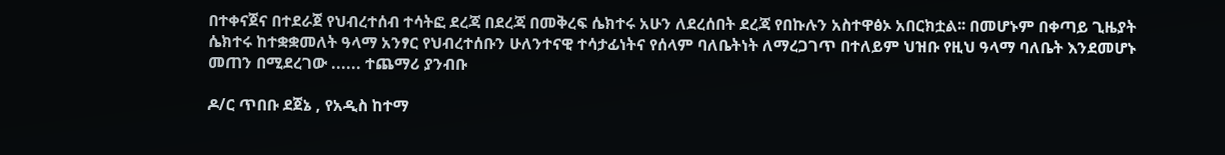በተቀናጀና በተደራጀ የህብረተሰብ ተሳትፎ ደረጃ በደረጃ በመቅረፍ ሴክተሩ አሁን ለደረሰበት ደረጃ የበኩሉን አስተዋፅኦ አበርክቷል፡፡ በመሆኑም በቀጣይ ጊዜያት ሴክተሩ ከተቋቋመለት ዓላማ አንፃር የህብረተሰቡን ሁለንተናዊ ተሳታፊነትና የሰላም ባለቤትነት ለማረጋገጥ በተለይም ህዝቡ የዚህ ዓላማ ባለቤት እንደመሆኑ መጠን በሚደረገው ...... ተጨማሪ ያንብቡ

ዶ/ር ጥበቡ ደጀኔ , የአዲስ ከተማ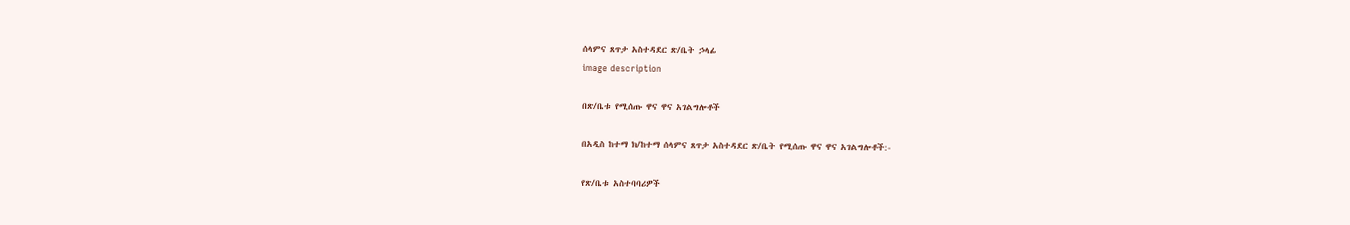ሰላምና ጸጥታ አስተዳደር ጽ/ቤት ኃላፊ
image description

በጽ/ቤቱ የሚሰጡ ዋና ዋና አገልግሎቶች

በአዲስ ከተማ ክ/ከተማ ሰላምና ጸጥታ አስተዳደር ጽ/ቤት የሚሰጡ ዋና ዋና አገልግሎቶች:-

የጽ/ቤቱ አስተባባሪዎች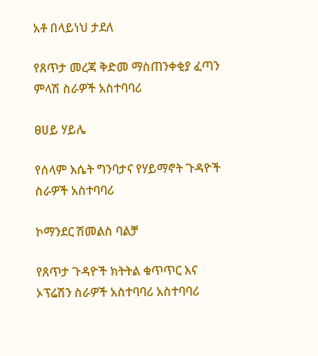አቶ በላይነህ ታደለ

የጸጥታ መረጃ ቅድመ ማስጠንቀቂያ ፈጣን ምላሽ ስራዎች አስተባባሪ

ፀሀይ ሃይሌ

የሰላም እሴት ግንባታና የሃይማኖት ጉዳዮች ስራዎች አስተባባሪ

ኮማንደር ሽመልስ ባልቻ

የጸጥታ ጉዳዮች ክትትል ቁጥጥር እና ኦፕሬሽን ስራዎች አስተባባሪ አስተባባሪ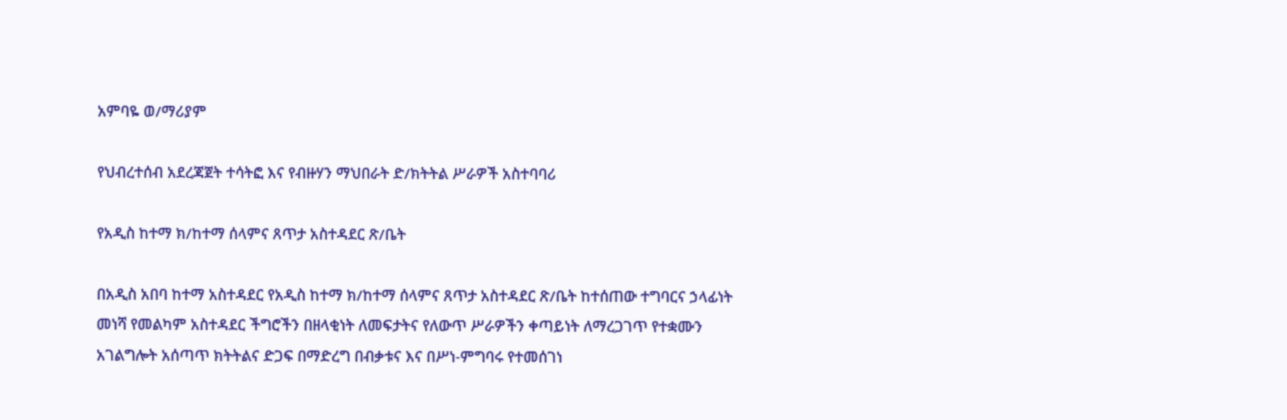አምባዬ ወ/ማሪያም

የህብረተሰብ አደረጃጀት ተሳትፎ እና የብዙሃን ማህበራት ድ/ክትትል ሥራዎች አስተባባሪ

የአዲስ ከተማ ክ/ከተማ ሰላምና ጸጥታ አስተዳደር ጽ/ቤት

በአዲስ አበባ ከተማ አስተዳደር የአዲስ ከተማ ክ/ከተማ ሰላምና ጸጥታ አስተዳደር ጽ/ቤት ከተሰጠው ተግባርና ኃላፊነት መነሻ የመልካም አስተዳደር ችግሮችን በዘላቂነት ለመፍታትና የለውጥ ሥራዎችን ቀጣይነት ለማረጋገጥ የተቋሙን አገልግሎት አሰጣጥ ክትትልና ድጋፍ በማድረግ በብቃቱና እና በሥነ-ምግባሩ የተመሰገነ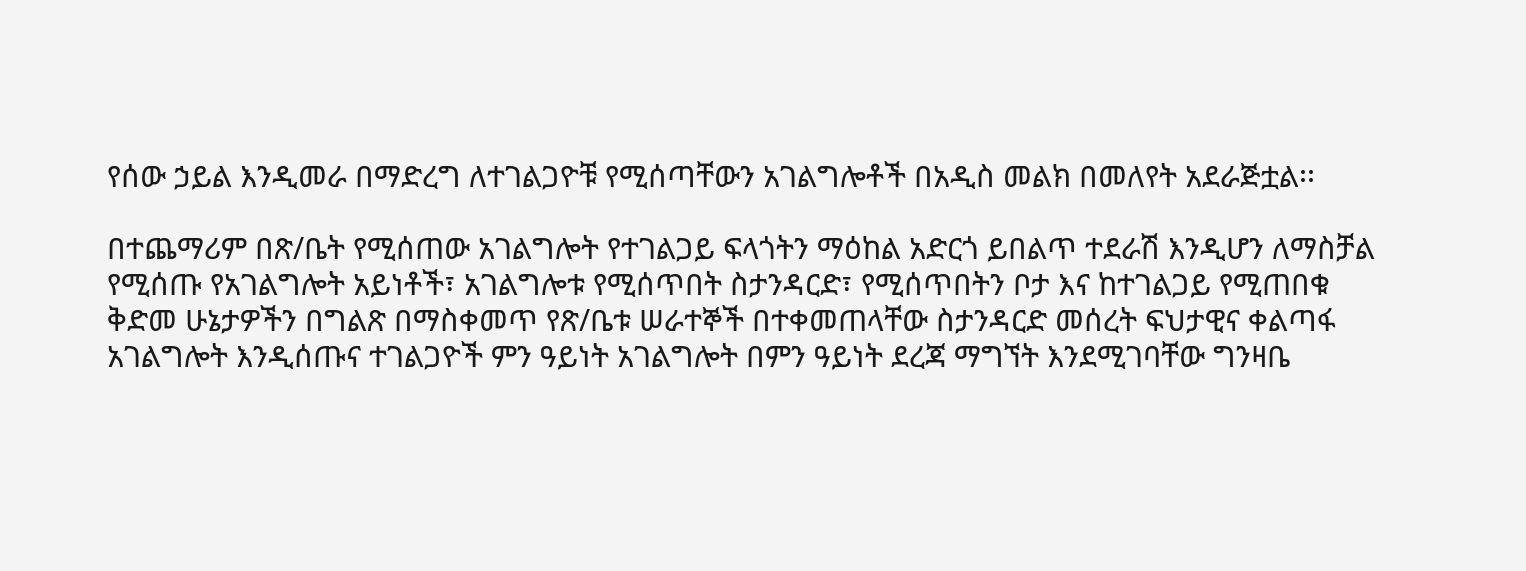የሰው ኃይል እንዲመራ በማድረግ ለተገልጋዮቹ የሚሰጣቸውን አገልግሎቶች በአዲስ መልክ በመለየት አደራጅቷል፡፡

በተጨማሪም በጽ/ቤት የሚሰጠው አገልግሎት የተገልጋይ ፍላጎትን ማዕከል አድርጎ ይበልጥ ተደራሽ እንዲሆን ለማስቻል የሚሰጡ የአገልግሎት አይነቶች፣ አገልግሎቱ የሚሰጥበት ስታንዳርድ፣ የሚሰጥበትን ቦታ እና ከተገልጋይ የሚጠበቁ ቅድመ ሁኔታዎችን በግልጽ በማስቀመጥ የጽ/ቤቱ ሠራተኞች በተቀመጠላቸው ስታንዳርድ መሰረት ፍህታዊና ቀልጣፋ አገልግሎት እንዲሰጡና ተገልጋዮች ምን ዓይነት አገልግሎት በምን ዓይነት ደረጃ ማግኘት እንደሚገባቸው ግንዛቤ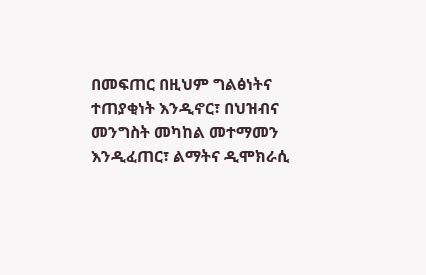በመፍጠር በዚህም ግልፅነትና ተጠያቂነት እንዲኖር፣ በህዝብና መንግስት መካከል መተማመን እንዲፈጠር፣ ልማትና ዲሞክራሲ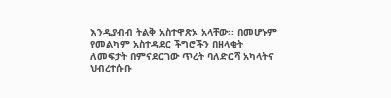እንዲያብብ ትልቅ አስተዋጽኦ አላቸው፡፡ በመሆኑም የመልካም አስተዳደር ችግሮችን በዘላቂት ለመፍታት በምናደርገው ጥረት ባለድርሻ አካላትና ህብረተሱቡ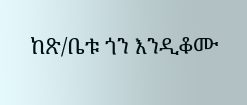ከጽ/ቤቱ ጎን እንዲቆሙ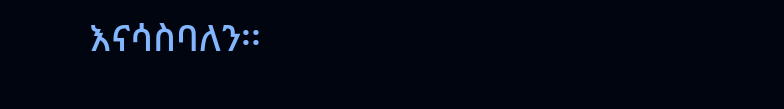እናሳስባለን፡፡